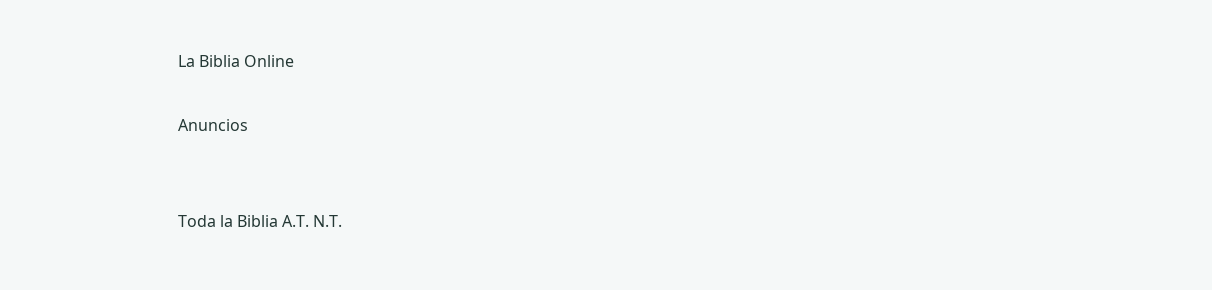La Biblia Online

Anuncios


Toda la Biblia A.T. N.T.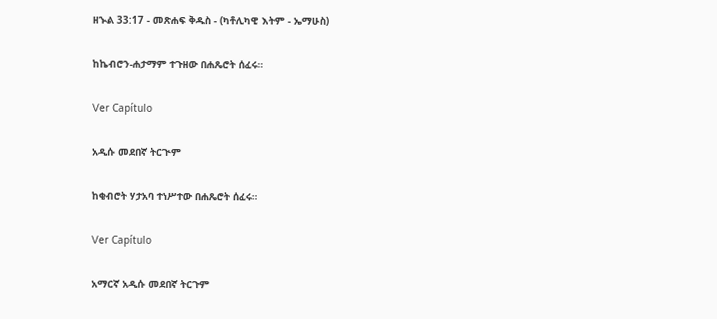ዘኍል 33:17 - መጽሐፍ ቅዱስ - (ካቶሊካዊ እትም - ኤማሁስ)

ከኬብሮን-ሐታማም ተጉዘው በሐጼሮት ሰፈሩ።

Ver Capítulo

አዲሱ መደበኛ ትርጒም

ከቂብሮት ሃታአባ ተነሥተው በሐጼሮት ሰፈሩ።

Ver Capítulo

አማርኛ አዲሱ መደበኛ ትርጉም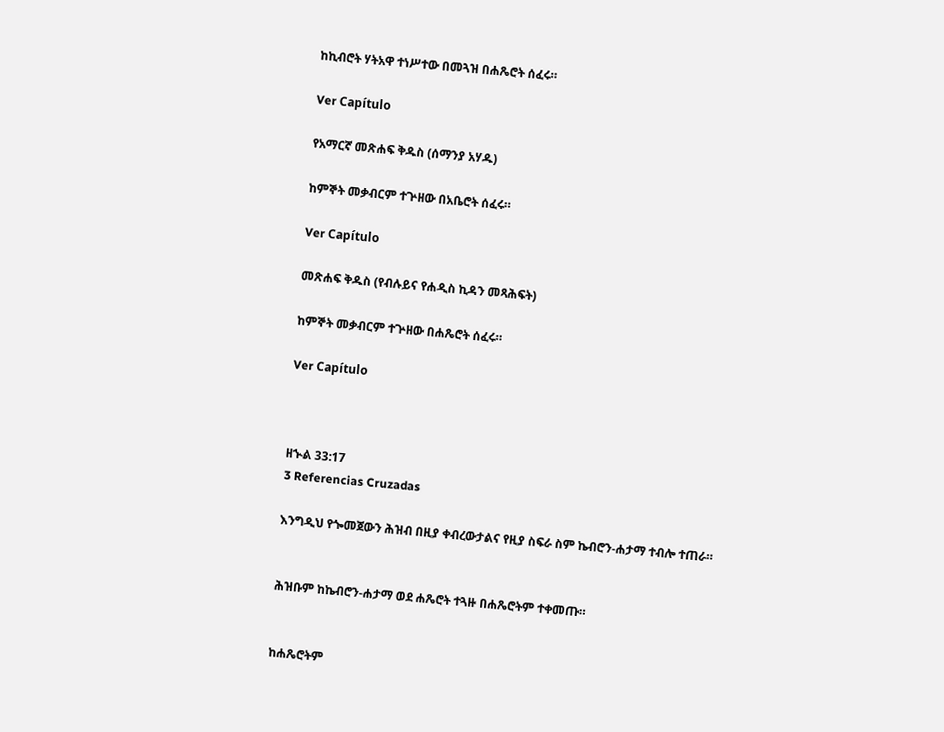ከኪብሮት ሃትአዋ ተነሥተው በመጓዝ በሐጼሮት ሰፈሩ።

Ver Capítulo

የአማርኛ መጽሐፍ ቅዱስ (ሰማንያ አሃዱ)

ከምኞት መቃብርም ተጕዘው በአቤሮት ሰፈሩ።

Ver Capítulo

መጽሐፍ ቅዱስ (የብሉይና የሐዲስ ኪዳን መጻሕፍት)

ከምኞት መቃብርም ተጕዘው በሐጼሮት ሰፈሩ።

Ver Capítulo



ዘኍል 33:17
3 Referencias Cruzadas

እንግዲህ የጐመጀውን ሕዝብ በዚያ ቀብረውታልና የዚያ ስፍራ ስም ኬብሮን-ሐታማ ተብሎ ተጠራ።


ሕዝቡም ከኬብሮን-ሐታማ ወደ ሐጼሮት ተጓዙ በሐጼሮትም ተቀመጡ።


ከሐጼሮትም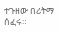ተጉዘው በሪትማ ሰፈሩ።